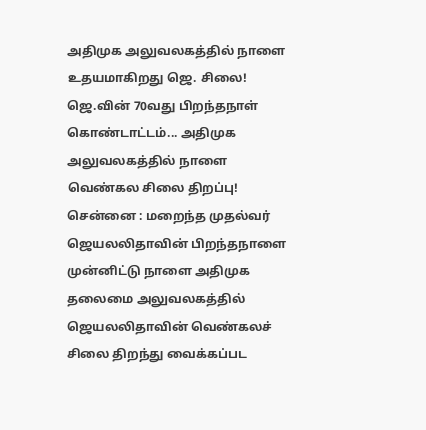அதிமுக அலுவலகத்தில் நாளை உதயமாகிறது ஜெ. சிலை!
ஜெ.வின் 70வது பிறந்தநாள் கொண்டாட்டம்... அதிமுக அலுவலகத்தில் நாளை வெண்கல சிலை திறப்பு!
சென்னை : மறைந்த முதல்வர் ஜெயலலிதாவின் பிறந்தநாளை முன்னிட்டு நாளை அதிமுக தலைமை அலுவலகத்தில் ஜெயலலிதாவின் வெண்கலச் சிலை திறந்து வைக்கப்பட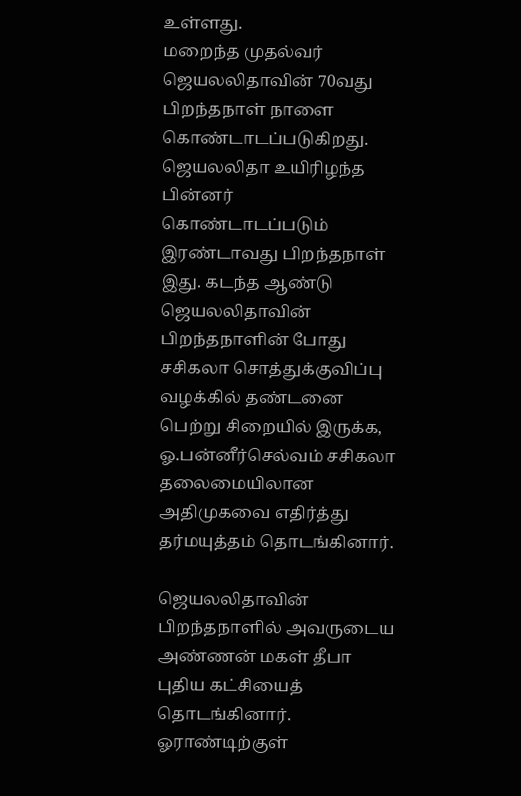உள்ளது.
மறைந்த முதல்வர் ஜெயலலிதாவின் 70வது பிறந்தநாள் நாளை கொண்டாடப்படுகிறது. ஜெயலலிதா உயிரிழந்த பின்னர் கொண்டாடப்படும் இரண்டாவது பிறந்தநாள் இது. கடந்த ஆண்டு ஜெயலலிதாவின் பிறந்தநாளின் போது சசிகலா சொத்துக்குவிப்பு வழக்கில் தண்டனை பெற்று சிறையில் இருக்க, ஓ.பன்னீர்செல்வம் சசிகலா தலைமையிலான அதிமுகவை எதிர்த்து தர்மயுத்தம் தொடங்கினார்.

ஜெயலலிதாவின் பிறந்தநாளில் அவருடைய அண்ணன் மகள் தீபா புதிய கட்சியைத் தொடங்கினார். ஓராண்டிற்குள்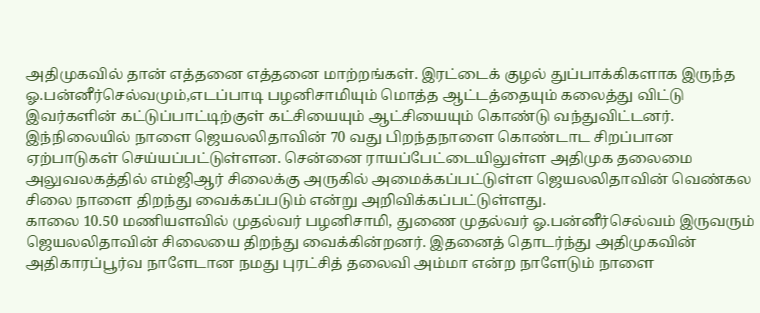அதிமுகவில் தான் எத்தனை எத்தனை மாற்றங்கள். இரட்டைக் குழல் துப்பாக்கிகளாக இருந்த ஓ.பன்னீர்செல்வமும்,எடப்பாடி பழனிசாமியும் மொத்த ஆட்டத்தையும் கலைத்து விட்டு இவர்களின் கட்டுப்பாட்டிற்குள் கட்சியையும் ஆட்சியையும் கொண்டு வந்துவிட்டனர்.
இந்நிலையில் நாளை ஜெயலலிதாவின் 70 வது பிறந்தநாளை கொண்டாட சிறப்பான ஏற்பாடுகள் செய்யப்பட்டுள்ளன. சென்னை ராயப்பேட்டையிலுள்ள அதிமுக தலைமை அலுவலகத்தில் எம்ஜிஆர் சிலைக்கு அருகில் அமைக்கப்பட்டுள்ள ஜெயலலிதாவின் வெண்கல சிலை நாளை திறந்து வைக்கப்படும் என்று அறிவிக்கப்பட்டுள்ளது.
காலை 10.50 மணியளவில் முதல்வர் பழனிசாமி, துணை முதல்வர் ஓ.பன்னீர்செல்வம் இருவரும் ஜெயலலிதாவின் சிலையை திறந்து வைக்கின்றனர். இதனைத் தொடர்ந்து அதிமுகவின் அதிகாரப்பூர்வ நாளேடான நமது புரட்சித் தலைவி அம்மா என்ற நாளேடும் நாளை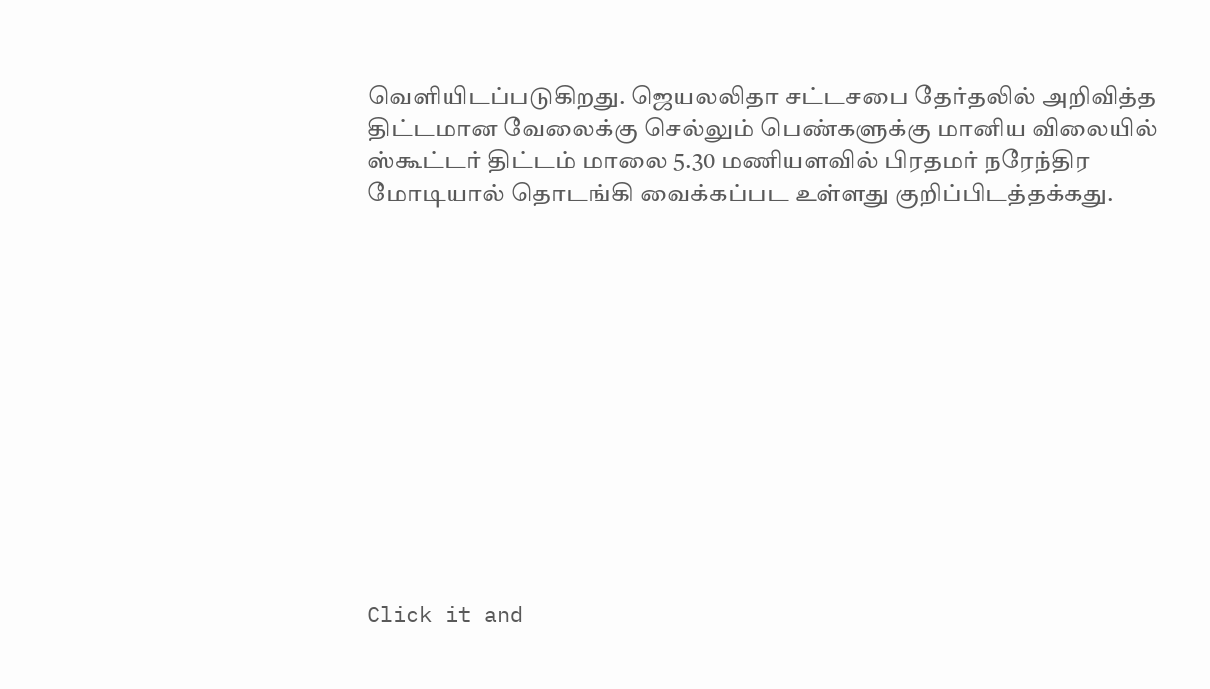வெளியிடப்படுகிறது. ஜெயலலிதா சட்டசபை தேர்தலில் அறிவித்த திட்டமான வேலைக்கு செல்லும் பெண்களுக்கு மானிய விலையில் ஸ்கூட்டர் திட்டம் மாலை 5.30 மணியளவில் பிரதமர் நரேந்திர மோடியால் தொடங்கி வைக்கப்பட உள்ளது குறிப்பிடத்தக்கது.












Click it and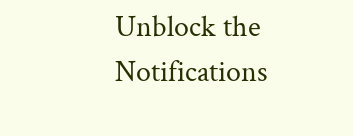Unblock the Notifications